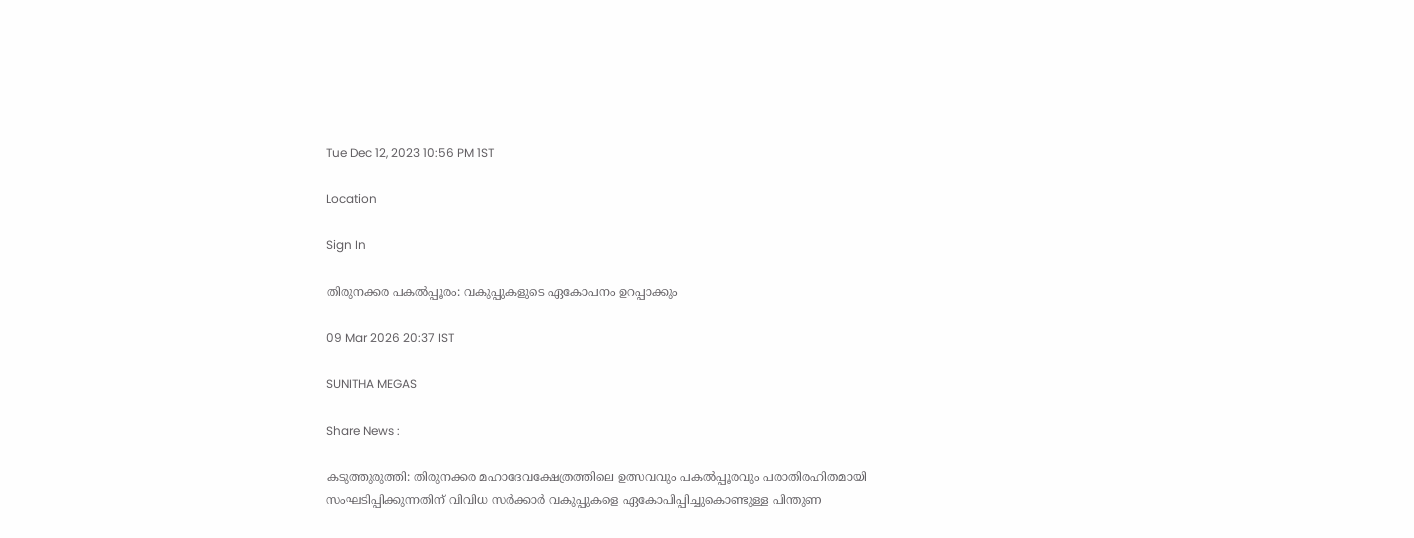Tue Dec 12, 2023 10:56 PM 1ST

Location

Sign In

തിരുനക്കര പകൽപ്പൂരം: വകുപ്പുകളുടെ ഏകോപനം ഉറപ്പാക്കും

09 Mar 2026 20:37 IST

SUNITHA MEGAS

Share News :

കടുത്തുരുത്തി: തിരുനക്കര മഹാദേവക്ഷേത്രത്തിലെ ഉത്സവവും പകൽപ്പൂരവും പരാതിരഹിതമായി സംഘടിപ്പിക്കുന്നതിന് വിവിധ സർക്കാർ വകുപ്പുകളെ ഏകോപിപ്പിച്ചുകൊണ്ടുള്ള പിന്തുണ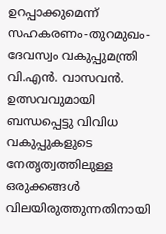ഉറപ്പാക്കുമെന്ന് സഹകരണം-തുറമുഖം-ദേവസ്വം വകുപ്പുമന്ത്രി വി.എൻ. വാസവൻ. ഉത്സവവുമായി ബന്ധപ്പെട്ടു വിവിധ വകുപ്പുകളുടെ നേതൃത്വത്തിലുള്ള ഒരുക്കങ്ങൾ വിലയിരുത്തുന്നതിനായി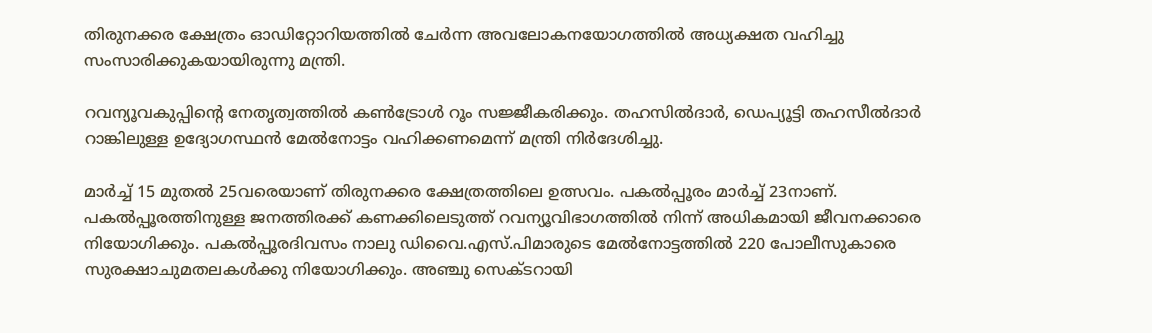തിരുനക്കര ക്ഷേത്രം ഓഡിറ്റോറിയത്തിൽ ചേർന്ന അവലോകനയോഗത്തിൽ അധ്യക്ഷത വഹിച്ചു സംസാരിക്കുകയായിരുന്നു മന്ത്രി.

റവന്യൂവകുപ്പിന്റെ നേതൃത്വത്തിൽ കൺട്രോൾ റൂം സജ്ജീകരിക്കും. തഹസിൽദാർ, ഡെപ്യൂട്ടി തഹസീൽദാർ റാങ്കിലുള്ള ഉദ്യോഗസ്ഥൻ മേൽനോട്ടം വഹിക്കണമെന്ന് മന്ത്രി നിർദേശിച്ചു.

മാർച്ച് 15 മുതൽ 25വരെയാണ് തിരുനക്കര ക്ഷേത്രത്തിലെ ഉത്സവം. പകൽപ്പൂരം മാർച്ച് 23നാണ്. പകൽപ്പൂരത്തിനുള്ള ജനത്തിരക്ക് കണക്കിലെടുത്ത് റവന്യൂവിഭാഗത്തിൽ നിന്ന് അധികമായി ജീവനക്കാരെ നിയോഗിക്കും. പകൽപ്പൂരദിവസം നാലു ഡിവൈ.എസ്.പിമാരുടെ മേൽനോട്ടത്തിൽ 220 പോലീസുകാരെ സുരക്ഷാചുമതലകൾക്കു നിയോഗിക്കും. അഞ്ചു സെക്ടറായി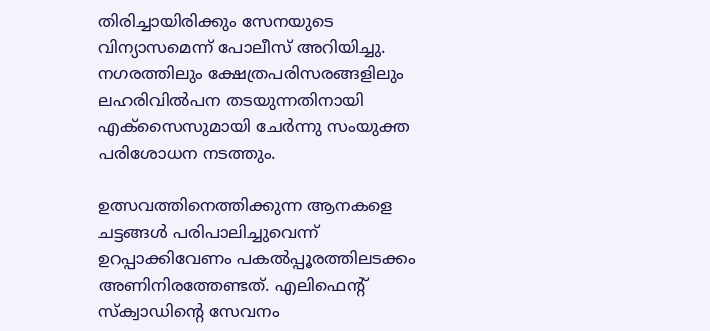തിരിച്ചായിരിക്കും സേനയുടെ വിന്യാസമെന്ന് പോലീസ് അറിയിച്ചു. നഗരത്തിലും ക്ഷേത്രപരിസരങ്ങളിലും ലഹരിവിൽപന തടയുന്നതിനായി എക്‌സൈസുമായി ചേർന്നു സംയുക്ത പരിശോധന നടത്തും.

ഉത്സവത്തിനെത്തിക്കുന്ന ആനകളെ ചട്ടങ്ങൾ പരിപാലിച്ചുവെന്ന് ഉറപ്പാക്കിവേണം പകൽപ്പൂരത്തിലടക്കം അണിനിരത്തേണ്ടത്. എലിഫെന്റ് സ്‌ക്വാഡിന്റെ സേവനം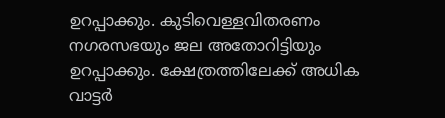ഉറപ്പാക്കും. കുടിവെള്ളവിതരണം നഗരസഭയും ജല അതോറിട്ടിയും ഉറപ്പാക്കും. ക്ഷേത്രത്തിലേക്ക് അധിക വാട്ടർ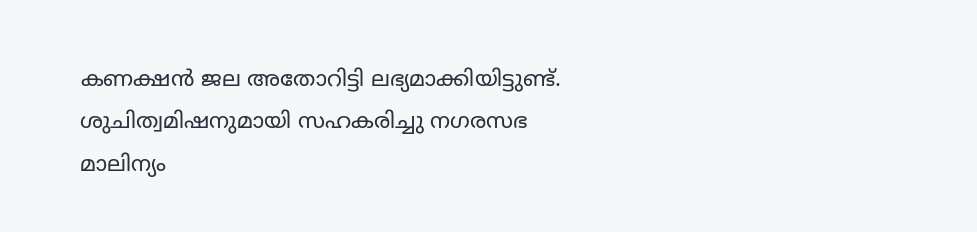കണക്ഷൻ ജല അതോറിട്ടി ലഭ്യമാക്കിയിട്ടുണ്ട്. ശുചിത്വമിഷനുമായി സഹകരിച്ചു നഗരസഭ മാലിന്യം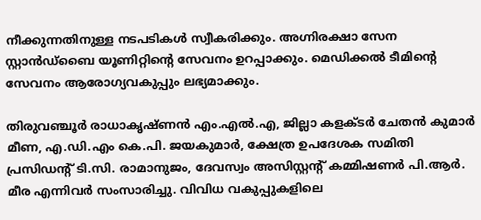നീക്കുന്നതിനുള്ള നടപടികൾ സ്വീകരിക്കും. അഗ്നിരക്ഷാ സേന സ്റ്റാൻഡ്‌ബൈ യൂണിറ്റിന്റെ സേവനം ഉറപ്പാക്കും. മെഡിക്കൽ ടീമിന്റെ സേവനം ആരോഗ്യവകുപ്പും ലഭ്യമാക്കും.

തിരുവഞ്ചൂർ രാധാകൃഷ്ണൻ എം.എൽ.എ, ജില്ലാ കളക്ടർ ചേതൻ കുമാർ മീണ, എ.ഡി.എം കെ.പി. ജയകുമാർ, ക്ഷേത്ര ഉപദേശക സമിതി പ്രസിഡന്റ് ടി.സി. രാമാനുജം, ദേവസ്വം അസിസ്റ്റന്റ് കമ്മിഷണർ പി.ആർ. മീര എന്നിവർ സംസാരിച്ചു. വിവിധ വകുപ്പുകളിലെ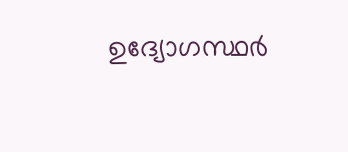ഉദ്യോഗസ്ഥർ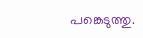പങ്കെടുത്തു.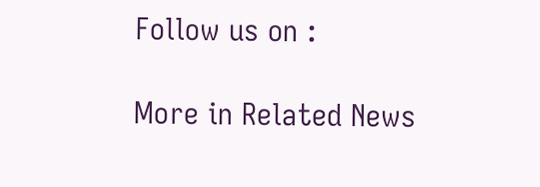Follow us on :

More in Related News